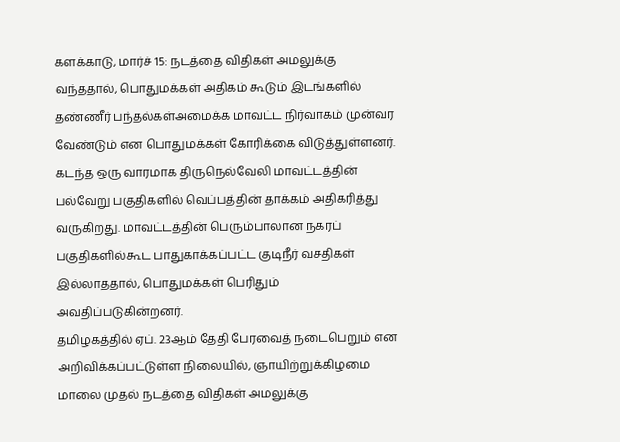களக்காடு, மார்ச் 15: நடத்தை விதிகள் அமலுக்கு வந்ததால், பொதுமக்கள் அதிகம் கூடும் இடங்களில் தண்ணீர் பந்தல்கள்அமைக்க மாவட்ட நிர்வாகம் முன்வர வேண்டும் என பொதுமக்கள் கோரிக்கை விடுத்துள்ளனர்.
கடந்த ஒரு வாரமாக திருநெல்வேலி மாவட்டத்தின் பல்வேறு பகுதிகளில் வெப்பத்தின் தாக்கம் அதிகரித்து வருகிறது. மாவட்டத்தின் பெரும்பாலான நகரப் பகுதிகளில்கூட பாதுகாக்கப்பட்ட குடிநீர் வசதிகள் இல்லாததால், பொதுமக்கள் பெரிதும் அவதிப்படுகின்றனர்.
தமிழகத்தில் ஏப். 23ஆம் தேதி பேரவைத் நடைபெறும் என அறிவிக்கப்பட்டுள்ள நிலையில், ஞாயிற்றுக்கிழமை மாலை முதல் நடத்தை விதிகள் அமலுக்கு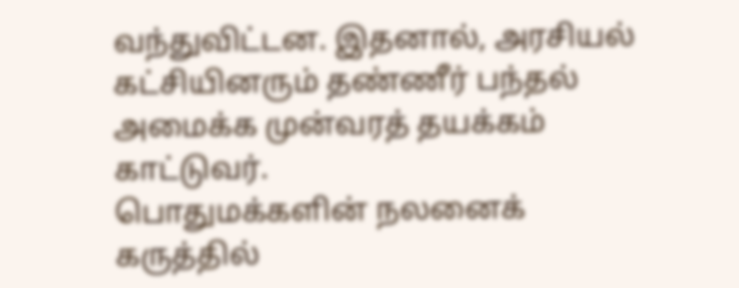வந்துவிட்டன. இதனால், அரசியல் கட்சியினரும் தண்ணீர் பந்தல் அமைக்க முன்வரத் தயக்கம் காட்டுவர்.
பொதுமக்களின் நலனைக் கருத்தில்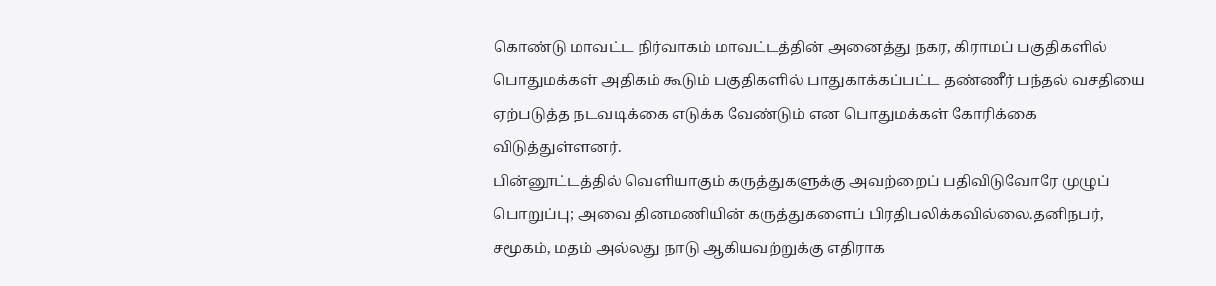கொண்டு மாவட்ட நிர்வாகம் மாவட்டத்தின் அனைத்து நகர, கிராமப் பகுதிகளில் பொதுமக்கள் அதிகம் கூடும் பகுதிகளில் பாதுகாக்கப்பட்ட தண்ணீர் பந்தல் வசதியை ஏற்படுத்த நடவடிக்கை எடுக்க வேண்டும் என பொதுமக்கள் கோரிக்கை விடுத்துள்ளனர்.
பின்னூட்டத்தில் வெளியாகும் கருத்துகளுக்கு அவற்றைப் பதிவிடுவோரே முழுப் பொறுப்பு; அவை தினமணியின் கருத்துகளைப் பிரதிபலிக்கவில்லை.தனிநபர், சமூகம், மதம் அல்லது நாடு ஆகியவற்றுக்கு எதிராக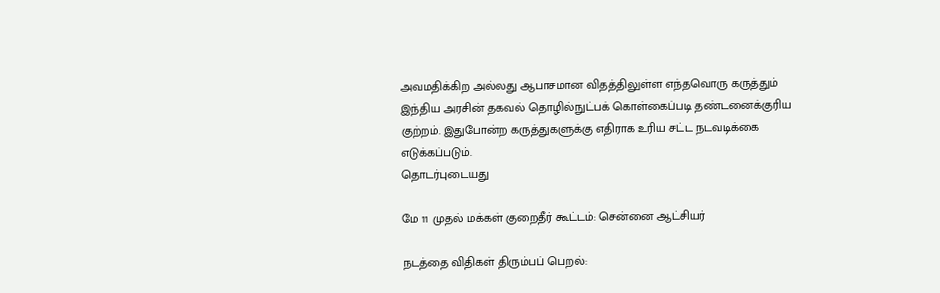அவமதிக்கிற அல்லது ஆபாசமான விதத்திலுள்ள எந்தவொரு கருத்தும் இந்திய அரசின் தகவல் தொழில்நுட்பக் கொள்கைப்படி தண்டனைக்குரிய குற்றம். இதுபோன்ற கருத்துகளுக்கு எதிராக உரிய சட்ட நடவடிக்கை எடுக்கப்படும்.
தொடர்புடையது

மே 11 முதல் மக்கள் குறைதீர் கூட்டம்: சென்னை ஆட்சியர்

நடத்தை விதிகள் திரும்பப் பெறல்: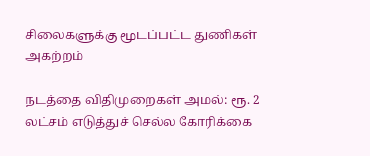சிலைகளுக்கு மூடப்பட்ட துணிகள் அகற்றம்

நடத்தை விதிமுறைகள் அமல்: ரூ. 2 லட்சம் எடுத்துச் செல்ல கோரிக்கை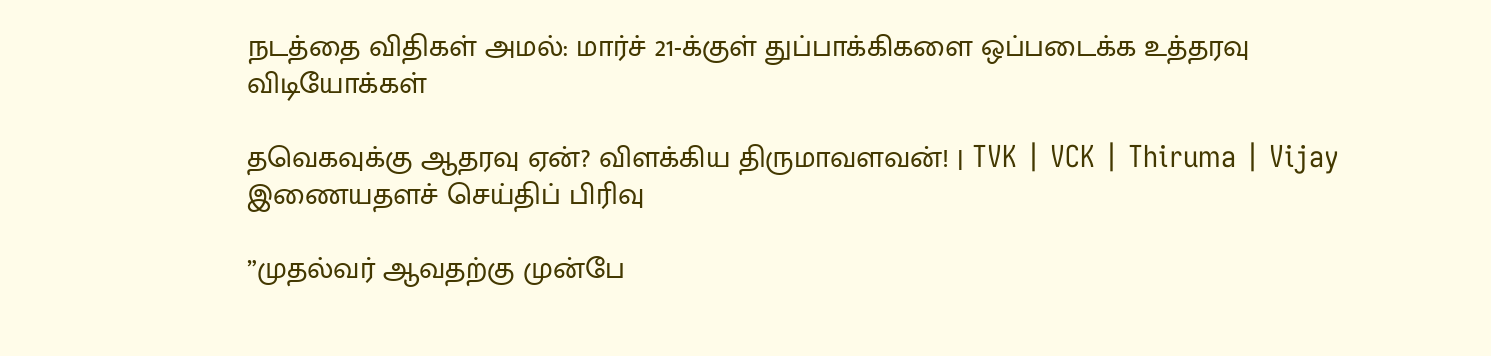நடத்தை விதிகள் அமல்: மார்ச் 21-க்குள் துப்பாக்கிகளை ஒப்படைக்க உத்தரவு
விடியோக்கள்

தவெகவுக்கு ஆதரவு ஏன்? விளக்கிய திருமாவளவன்! | TVK | VCK | Thiruma | Vijay
இணையதளச் செய்திப் பிரிவு

”முதல்வர் ஆவதற்கு முன்பே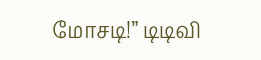மோசடி!” டிடிவி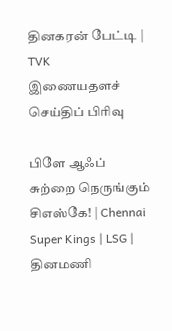தினகரன் பேட்டி | TVK
இணையதளச் செய்திப் பிரிவு

பிளே ஆஃப் சுற்றை நெருங்கும் சிஎஸ்கே! | Chennai Super Kings | LSG |
தினமணி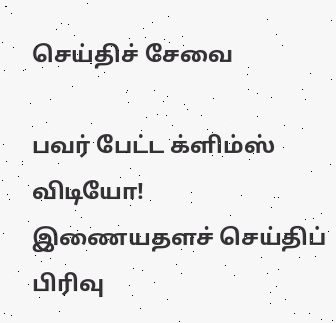செய்திச் சேவை

பவர் பேட்ட க்ளிம்ஸ் விடியோ!
இணையதளச் செய்திப் பிரிவு